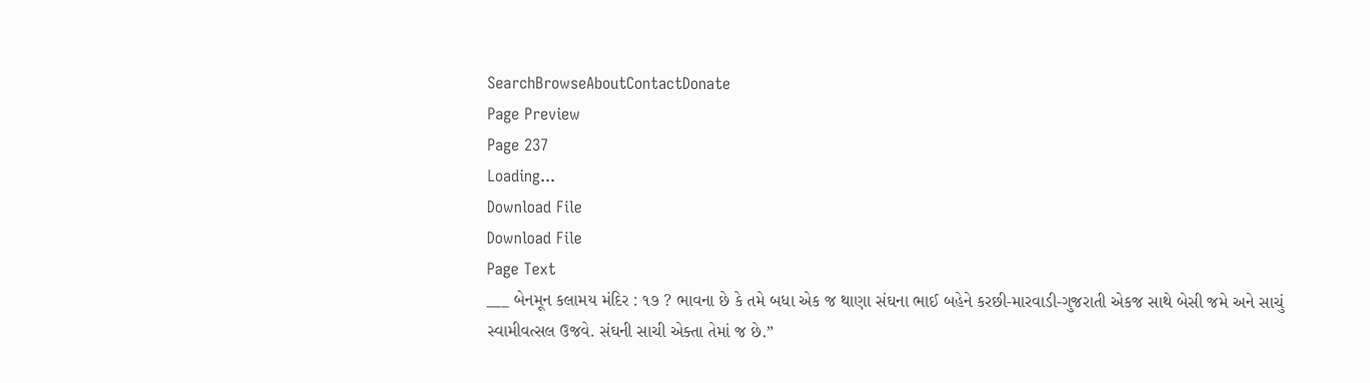SearchBrowseAboutContactDonate
Page Preview
Page 237
Loading...
Download File
Download File
Page Text
___ બેનમૂન કલામય મંદિર : ૧૭ ? ભાવના છે કે તમે બધા એક જ થાણા સંઘના ભાઈ બહેને કરછી-મારવાડી-ગુજરાતી એકજ સાથે બેસી જમે અને સાચું સ્વામીવત્સલ ઉજવે. સંઘની સાચી એક્તા તેમાં જ છે.”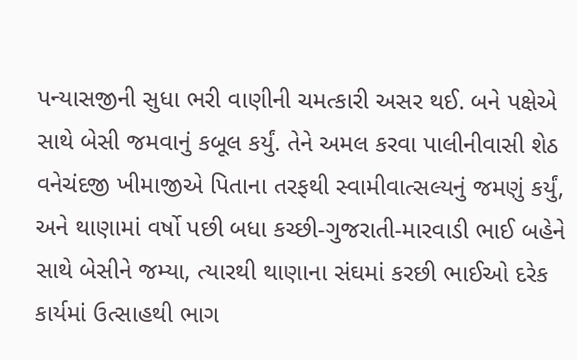પન્યાસજીની સુધા ભરી વાણીની ચમત્કારી અસર થઈ. બને પક્ષેએ સાથે બેસી જમવાનું કબૂલ કર્યું. તેને અમલ કરવા પાલીનીવાસી શેઠ વનેચંદજી ખીમાજીએ પિતાના તરફથી સ્વામીવાત્સલ્યનું જમણું કર્યું, અને થાણામાં વર્ષો પછી બધા કચ્છી-ગુજરાતી-મારવાડી ભાઈ બહેને સાથે બેસીને જમ્યા, ત્યારથી થાણાના સંઘમાં કરછી ભાઈઓ દરેક કાર્યમાં ઉત્સાહથી ભાગ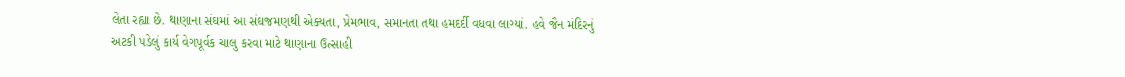લેતા રહ્યા છે. થાણાના સંઘમાં આ સંઘજમણથી એક્યતા, પ્રેમભાવ, સમાનતા તથા હમદર્દી વધવા લાગ્યાં. હવે જૈન મંદિરનું અટકી પડેલું કાર્ય વેગપૂર્વક ચાલુ કરવા માટે થાણાના ઉત્સાહી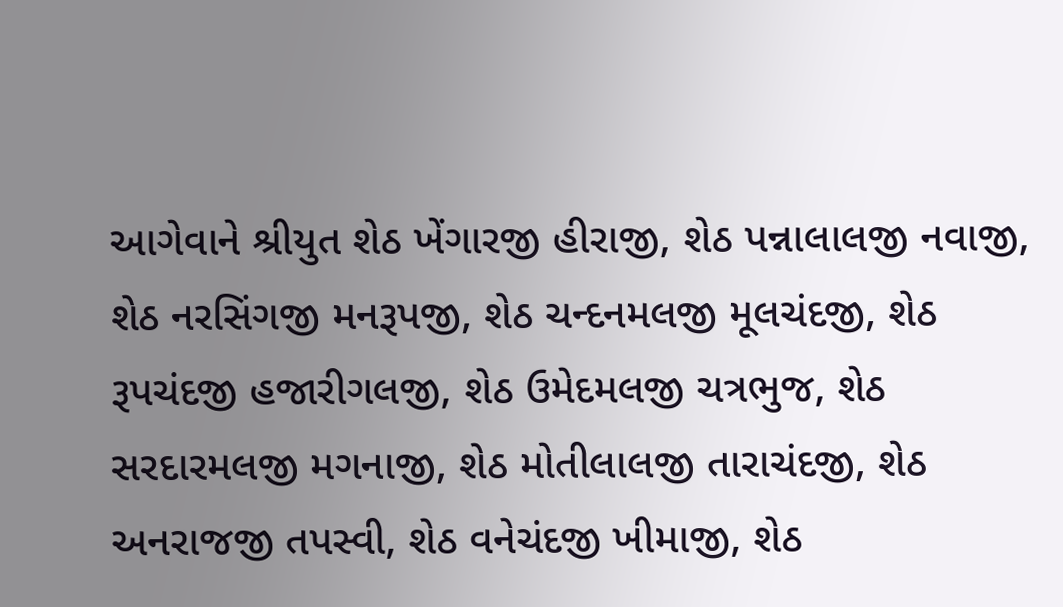આગેવાને શ્રીયુત શેઠ ખેંગારજી હીરાજી, શેઠ પન્નાલાલજી નવાજી, શેઠ નરસિંગજી મનરૂપજી, શેઠ ચન્દનમલજી મૂલચંદજી, શેઠ રૂપચંદજી હજારીગલજી, શેઠ ઉમેદમલજી ચત્રભુજ, શેઠ સરદારમલજી મગનાજી, શેઠ મોતીલાલજી તારાચંદજી, શેઠ અનરાજજી તપસ્વી, શેઠ વનેચંદજી ખીમાજી, શેઠ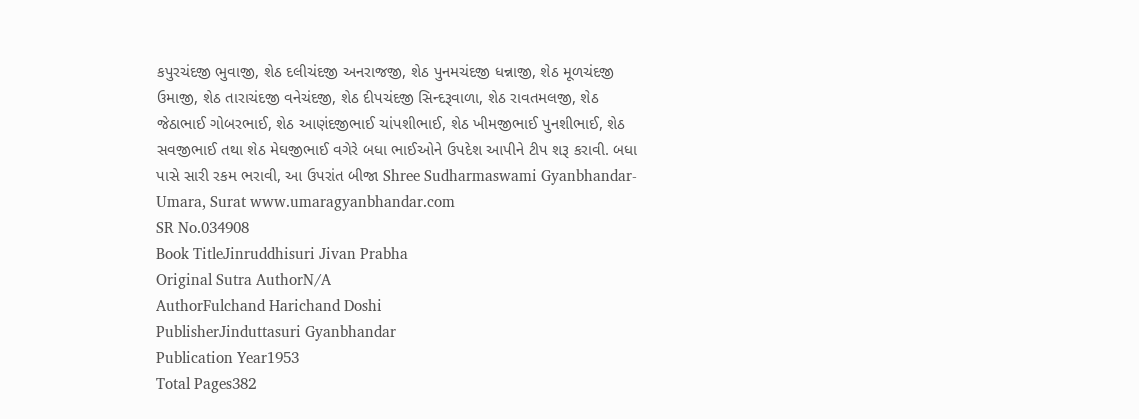કપુરચંદજી ભુવાજી, શેઠ દલીચંદજી અનરાજજી, શેઠ પુનમચંદજી ધન્નાજી, શેઠ મૂળચંદજી ઉમાજી, શેઠ તારાચંદજી વનેચંદજી, શેઠ દીપચંદજી સિન્દરૂવાળા, શેઠ રાવતમલજી, શેઠ જેઠાભાઈ ગોબરભાઈ, શેઠ આણંદજીભાઈ ચાંપશીભાઈ, શેઠ ખીમજીભાઈ પુનશીભાઈ, શેઠ સવજીભાઈ તથા શેઠ મેઘજીભાઈ વગેરે બધા ભાઈઓને ઉપદેશ આપીને ટીપ શરૂ કરાવી. બધા પાસે સારી રકમ ભરાવી, આ ઉપરાંત બીજા Shree Sudharmaswami Gyanbhandar-Umara, Surat www.umaragyanbhandar.com
SR No.034908
Book TitleJinruddhisuri Jivan Prabha
Original Sutra AuthorN/A
AuthorFulchand Harichand Doshi
PublisherJinduttasuri Gyanbhandar
Publication Year1953
Total Pages382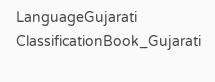LanguageGujarati
ClassificationBook_Gujarati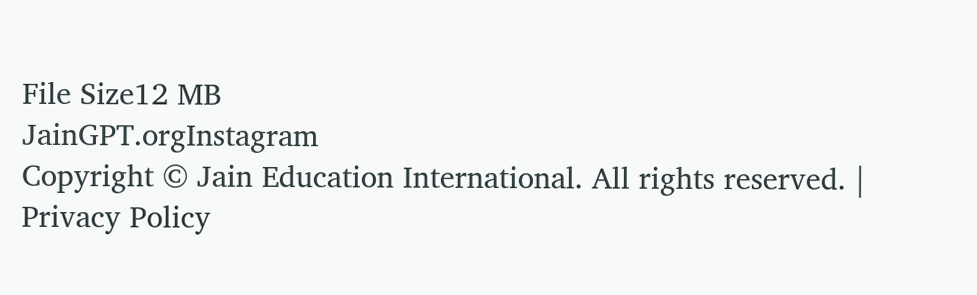File Size12 MB
JainGPT.orgInstagram
Copyright © Jain Education International. All rights reserved. | Privacy Policy